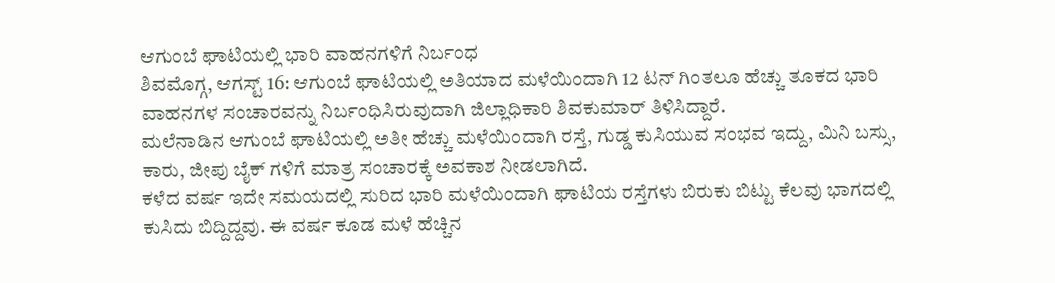ಆಗುಂಬೆ ಘಾಟಿಯಲ್ಲಿ ಭಾರಿ ವಾಹನಗಳಿಗೆ ನಿರ್ಬಂಧ
ಶಿವಮೊಗ್ಗ, ಆಗಸ್ಟ್ 16: ಆಗುಂಬೆ ಘಾಟಿಯಲ್ಲಿ ಅತಿಯಾದ ಮಳೆಯಿಂದಾಗಿ 12 ಟನ್ ಗಿಂತಲೂ ಹೆಚ್ಚು ತೂಕದ ಭಾರಿ ವಾಹನಗಳ ಸಂಚಾರವನ್ನು ನಿರ್ಬಂಧಿಸಿರುವುದಾಗಿ ಜಿಲ್ಲಾಧಿಕಾರಿ ಶಿವಕುಮಾರ್ ತಿಳಿಸಿದ್ದಾರೆ.
ಮಲೆನಾಡಿನ ಆಗುಂಬೆ ಘಾಟಿಯಲ್ಲಿ ಅತೀ ಹೆಚ್ಚು ಮಳೆಯಿಂದಾಗಿ ರಸ್ತೆ, ಗುಡ್ಡ ಕುಸಿಯುವ ಸಂಭವ ಇದ್ದು, ಮಿನಿ ಬಸ್ಸು, ಕಾರು, ಜೀಪು ಬೈಕ್ ಗಳಿಗೆ ಮಾತ್ರ ಸಂಚಾರಕ್ಕೆ ಅವಕಾಶ ನೀಡಲಾಗಿದೆ.
ಕಳೆದ ವರ್ಷ ಇದೇ ಸಮಯದಲ್ಲಿ ಸುರಿದ ಭಾರಿ ಮಳೆಯಿಂದಾಗಿ ಘಾಟಿಯ ರಸ್ತೆಗಳು ಬಿರುಕು ಬಿಟ್ಟು ಕೆಲವು ಭಾಗದಲ್ಲಿ ಕುಸಿದು ಬಿದ್ದಿದ್ದವು. ಈ ವರ್ಷ ಕೂಡ ಮಳೆ ಹೆಚ್ಚಿನ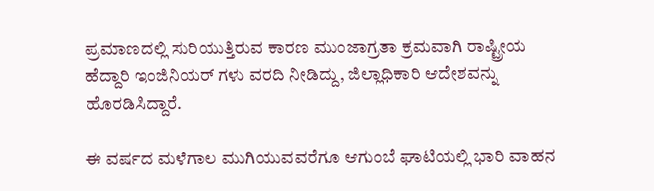ಪ್ರಮಾಣದಲ್ಲಿ ಸುರಿಯುತ್ತಿರುವ ಕಾರಣ ಮುಂಜಾಗ್ರತಾ ಕ್ರಮವಾಗಿ ರಾಷ್ಟ್ರೀಯ ಹೆದ್ದಾರಿ ಇಂಜಿನಿಯರ್ ಗಳು ವರದಿ ನೀಡಿದ್ದು, ಜಿಲ್ಲಾಧಿಕಾರಿ ಆದೇಶವನ್ನು ಹೊರಡಿಸಿದ್ದಾರೆ.

ಈ ವರ್ಷದ ಮಳೆಗಾಲ ಮುಗಿಯುವವರೆಗೂ ಆಗುಂಬೆ ಘಾಟಿಯಲ್ಲಿ ಭಾರಿ ವಾಹನ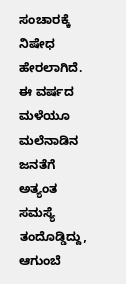ಸಂಚಾರಕ್ಕೆ ನಿಷೇಧ ಹೇರಲಾಗಿದೆ. ಈ ವರ್ಷದ ಮಳೆಯೂ ಮಲೆನಾಡಿನ ಜನತೆಗೆ ಅತ್ಯಂತ ಸಮಸ್ಯೆ ತಂದೊಡ್ಡಿದ್ದು, ಆಗುಂಬೆ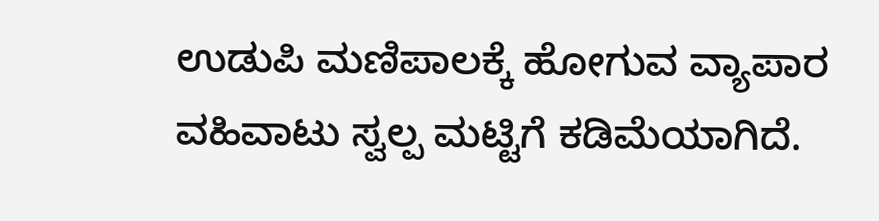ಉಡುಪಿ ಮಣಿಪಾಲಕ್ಕೆ ಹೋಗುವ ವ್ಯಾಪಾರ ವಹಿವಾಟು ಸ್ವಲ್ಪ ಮಟ್ಟಿಗೆ ಕಡಿಮೆಯಾಗಿದೆ.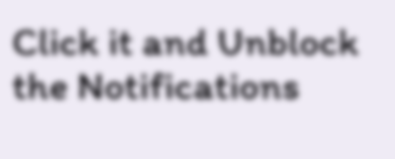Click it and Unblock the Notifications